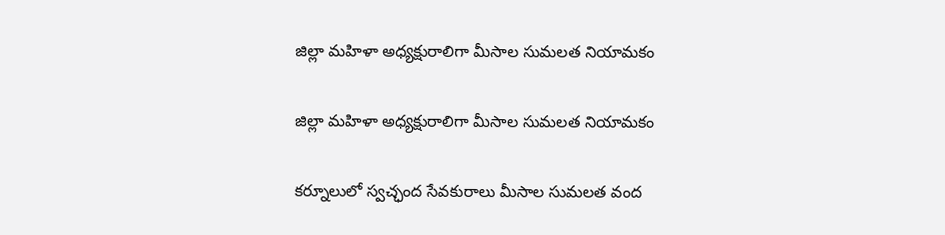జిల్లా మహిళా అధ్యక్షురాలిగా మీసాల సుమలత నియామకం

జిల్లా మహిళా అధ్యక్షురాలిగా మీసాల సుమలత నియామకం

కర్నూలులో స్వచ్ఛంద సేవకురాలు మీసాల సుమలత వంద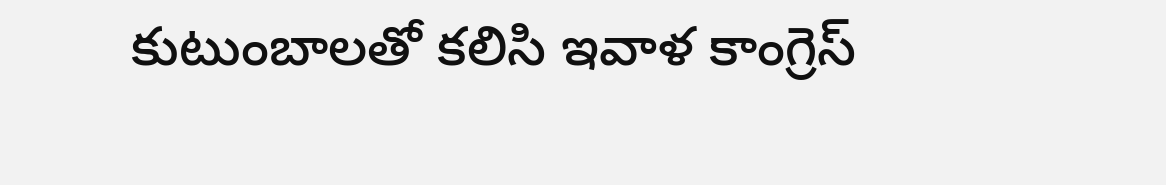కుటుంబాలతో కలిసి ఇవాళ కాంగ్రెస్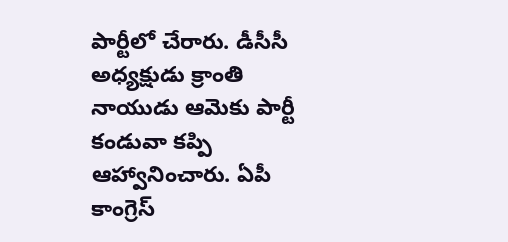పార్టీలో చేరారు. డీసీసీ అధ్యక్షుడు క్రాంతి నాయుడు ఆమెకు పార్టీ కండువా కప్పి ఆహ్వానించారు. ఏపీ కాంగ్రెస్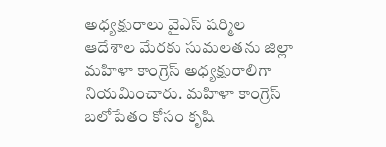అధ్యక్షురాలు వైఎస్ షర్మిల ఆదేశాల మేరకు సుమలతను జిల్లా మహిళా కాంగ్రెస్ అధ్యక్షురాలిగా నియమించారు. మహిళా కాంగ్రెస్ బలోపేతం కోసం కృషి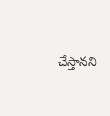చేస్తానని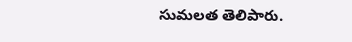సుమలత తెలిపారు.